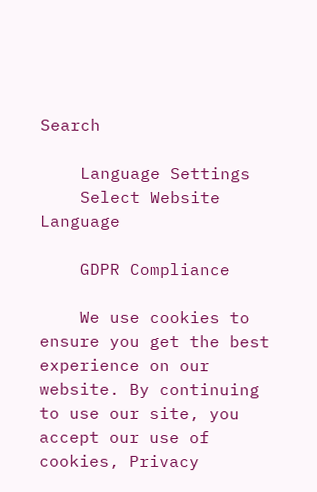Search

    Language Settings
    Select Website Language

    GDPR Compliance

    We use cookies to ensure you get the best experience on our website. By continuing to use our site, you accept our use of cookies, Privacy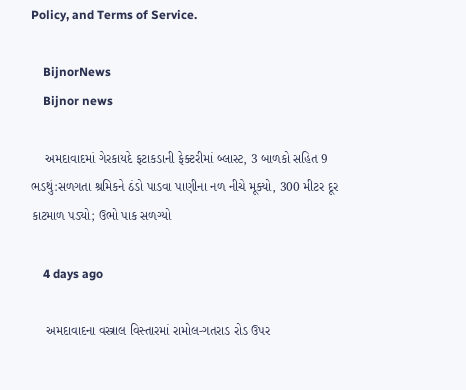Policy, and Terms of Service.

    BijnorNews
    Bijnor news

    અમદાવાદમાં ગેરકાયદે ફટાકડાની ફેક્ટરીમાં બ્લાસ્ટ, 3 બાળકો સહિત 9 ભડથું:સળગતા શ્રમિકને ઠંડો પાડવા પાણીના નળ નીચે મૂક્યો, 300 મીટર દૂર કાટમાળ પડ્યો; ઉભો પાક સળગ્યો

    4 days ago

    અમદાવાદના વસ્ત્રાલ વિસ્તારમાં રામોલ-ગતરાડ રોડ ઉપર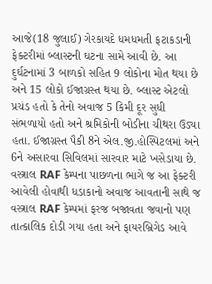આજે(18 જુલાઈ) ગેરકાયદે ધમધમતી ફટાકડાની ફેક્ટરીમાં બ્લાસ્ટની ઘટના સામે આવી છે. આ દુર્ઘટનામાં 3 બાળકો સહિત 9 લોકોના મોત થયા છે અને 15 લોકો ઈજાગ્રસ્ત થયા છે. બ્લાસ્ટ એટલો પ્રચંડ હતો કે તેનો અવાજ 5 કિમી દૂર સુધી સંભળાયો હતો અને શ્રમિકોની બોડીના ચીથરા ઉડ્યા હતા. ઈજાગ્રસ્ત પૈકી 8ને એલ.જી.હોસ્પિટલમાં અને 6ને અસારવા સિવિલમાં સારવાર માટે ખસેડાયા છે. વસ્ત્રાલ RAF કેમ્પના પાછળના ભાગે જ આ ફેક્ટરી આવેલી હોવાથી ધડાકાનો અવાજ આવતાની સાથે જ વસ્ત્રાલ RAF કેમ્પમાં ફરજ બજાવતા જવાનો પણ તાત્કાલિક દોડી ગયા હતા અને ફાયરબ્રિગેડ આવે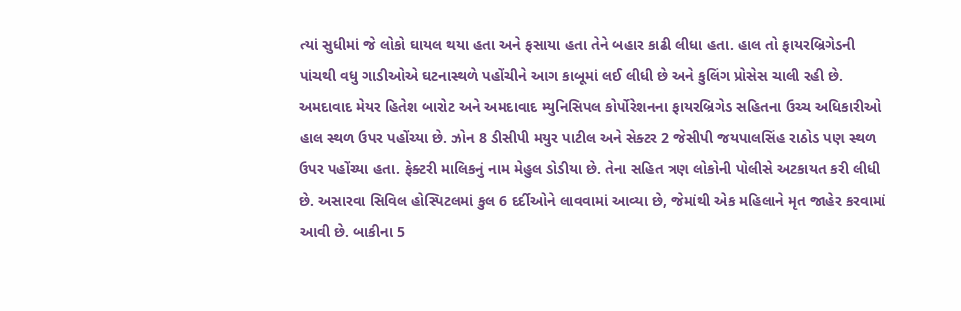ત્યાં સુધીમાં જે લોકો ઘાયલ થયા હતા અને ફસાયા હતા તેને બહાર કાઢી લીધા હતા. હાલ તો ફાયરબ્રિગેડની પાંચથી વધુ ગાડીઓએ ઘટનાસ્થળે પહોંચીને આગ કાબૂમાં લઈ લીધી છે અને કુલિંગ પ્રોસેસ ચાલી રહી છે. અમદાવાદ મેયર હિતેશ બારોટ અને અમદાવાદ મ્યુનિસિપલ કોર્પોરેશનના ફાયરબ્રિગેડ સહિતના ઉચ્ચ અધિકારીઓ હાલ સ્થળ ઉપર પહોંચ્યા છે. ઝોન 8 ડીસીપી મયુર પાટીલ અને સેક્ટર 2 જેસીપી જયપાલસિંહ રાઠોડ પણ સ્થળ ઉપર પહોંચ્યા હતા. ફેક્ટરી માલિકનું નામ મેહુલ ડોડીયા છે. તેના સહિત ત્રણ લોકોની પોલીસે અટકાયત કરી લીધી છે. અસારવા સિવિલ હોસ્પિટલમાં કુલ 6 દર્દીઓને લાવવામાં આવ્યા છે, જેમાંથી એક મહિલાને મૃત જાહેર કરવામાં આવી છે. બાકીના 5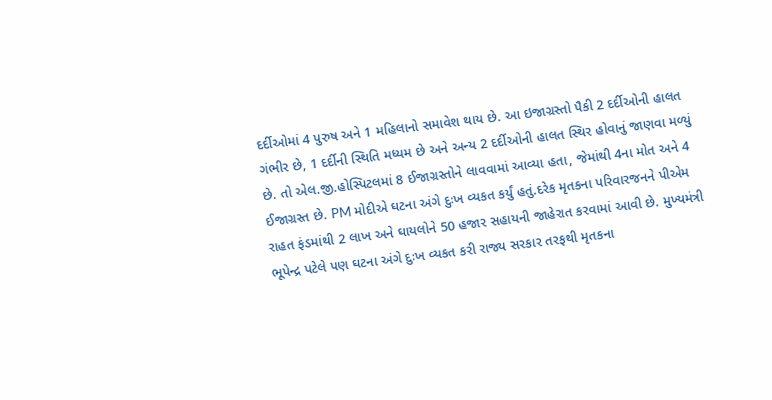દર્દીઓમાં 4 પુરુષ અને 1 મહિલાનો સમાવેશ થાય છે. આ ઇજાગ્રસ્તો પૈકી 2 દર્દીઓની હાલત ગંભીર છે, 1 દર્દીની સ્થિતિ મધ્યમ છે અને અન્ય 2 દર્દીઓની હાલત સ્થિર હોવાનું જાણવા મળ્યું છે. તો એલ.જી.હોસ્પિટલમાં 8 ઈજાગ્રસ્તોને લાવવામાં આવ્યા હતા, જેમાંથી 4ના મોત અને 4 ઈજાગ્રસ્ત છે. PM મોદીએ ઘટના અંગે દુઃખ વ્યકત કર્યું હતું.દરેક મૃતકના પરિવારજનને પીએમ રાહત ફંડમાંથી 2 લાખ અને ઘાયલોને 50 હજાર સહાયની જાહેરાત કરવામાં આવી છે. મુખ્યમંત્રી ભૂપેન્દ્ર પટેલે પણ ઘટના અંગે દુઃખ વ્યકત કરી રાજ્ય સરકાર તરફથી મૃતકના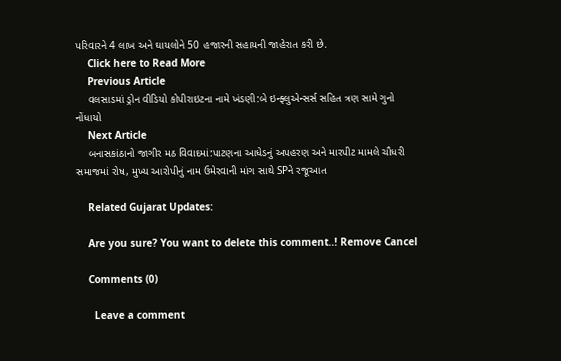પરિવારને 4 લાખ અને ઘાયલોને 50 હજારની સહાયની જાહેરાત કરી છે.
    Click here to Read More
    Previous Article
    વલસાડમાં ડ્રોન વીડિયો કોપીરાઇટના નામે ખંડણી:બે ઇન્ફ્લુએન્સર્સ સહિત ત્રણ સામે ગુનો નોંધાયો
    Next Article
    બનાસકાંઠાનો જાગીર મઠ વિવાદમાં:પાટણના આધેડનું અપહરણ અને મારપીટ મામલે ચૌધરી સમાજમાં રોષ, મુખ્ય આરોપીનું નામ ઉમેરવાની માંગ સાથે SPને રજૂઆત

    Related Gujarat Updates:

    Are you sure? You want to delete this comment..! Remove Cancel

    Comments (0)

      Leave a comment